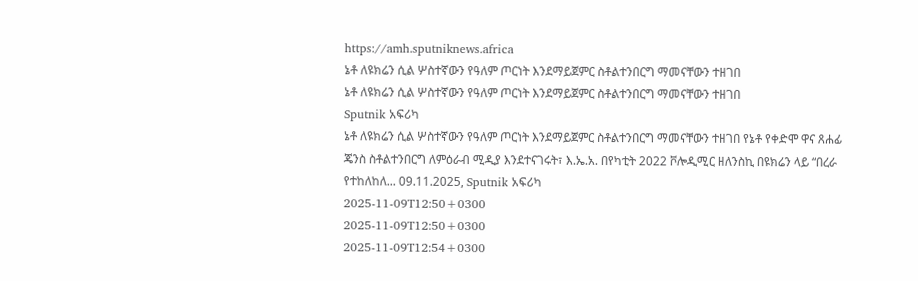https://amh.sputniknews.africa
ኔቶ ለዩክሬን ሲል ሦስተኛውን የዓለም ጦርነት እንደማይጀምር ስቶልተንበርግ ማመናቸውን ተዘገበ
ኔቶ ለዩክሬን ሲል ሦስተኛውን የዓለም ጦርነት እንደማይጀምር ስቶልተንበርግ ማመናቸውን ተዘገበ
Sputnik አፍሪካ
ኔቶ ለዩክሬን ሲል ሦስተኛውን የዓለም ጦርነት እንደማይጀምር ስቶልተንበርግ ማመናቸውን ተዘገበ የኔቶ የቀድሞ ዋና ጸሐፊ ጄንስ ስቶልተንበርግ ለምዕራብ ሚዲያ እንደተናገሩት፣ እ.ኤ.አ. በየካቲት 2022 ቮሎዲሚር ዘለንስኪ በዩክሬን ላይ “በረራ የተከለከለ... 09.11.2025, Sputnik አፍሪካ
2025-11-09T12:50+0300
2025-11-09T12:50+0300
2025-11-09T12:54+0300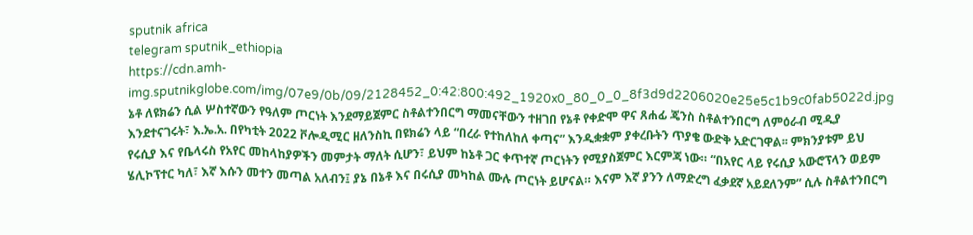sputnik africa
telegram sputnik_ethiopia
https://cdn.amh-img.sputnikglobe.com/img/07e9/0b/09/2128452_0:42:800:492_1920x0_80_0_0_8f3d9d2206020e25e5c1b9c0fab5022d.jpg
ኔቶ ለዩክሬን ሲል ሦስተኛውን የዓለም ጦርነት እንደማይጀምር ስቶልተንበርግ ማመናቸውን ተዘገበ የኔቶ የቀድሞ ዋና ጸሐፊ ጄንስ ስቶልተንበርግ ለምዕራብ ሚዲያ እንደተናገሩት፣ እ.ኤ.አ. በየካቲት 2022 ቮሎዲሚር ዘለንስኪ በዩክሬን ላይ “በረራ የተከለከለ ቀጣና” እንዲቋቋም ያቀረቡትን ጥያቄ ውድቅ አድርገዋል፡፡ ምክንያቱም ይህ የሩሲያ እና የቤላሩስ የአየር መከላከያዎችን መምታት ማለት ሲሆን፣ ይህም ከኔቶ ጋር ቀጥተኛ ጦርነትን የሚያስጀምር እርምጃ ነው። “በአየር ላይ የሩሲያ አውሮፕላን ወይም ሄሊኮፕተር ካለ፣ እኛ እሱን መተን መጣል አለብን፤ ያኔ በኔቶ እና በሩሲያ መካከል ሙሉ ጦርነት ይሆናል። እናም እኛ ያንን ለማድረግ ፈቃደኛ አይደለንም” ሲሉ ስቶልተንበርግ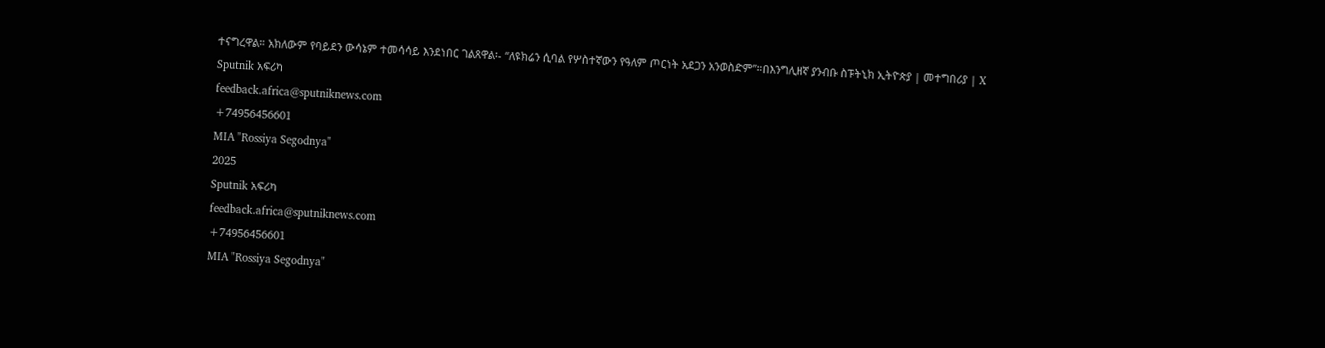ተናግረዋል። አክለውም የባይደን ውሳኔም ተመሳሳይ እንደነበር ገልጸዋል፡- “ለዩክሬን ሲባል የሦስተኛውን የዓለም ጦርነት አደጋን አንወስድም”።በእንግሊዘኛ ያንብቡ ስፑትኒክ ኢትዮጵያ | መተግበሪያ | X
Sputnik አፍሪካ
feedback.africa@sputniknews.com
+74956456601
MIA "Rossiya Segodnya"
2025
Sputnik አፍሪካ
feedback.africa@sputniknews.com
+74956456601
MIA "Rossiya Segodnya"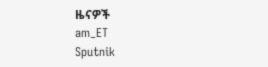ዜናዎች
am_ET
Sputnik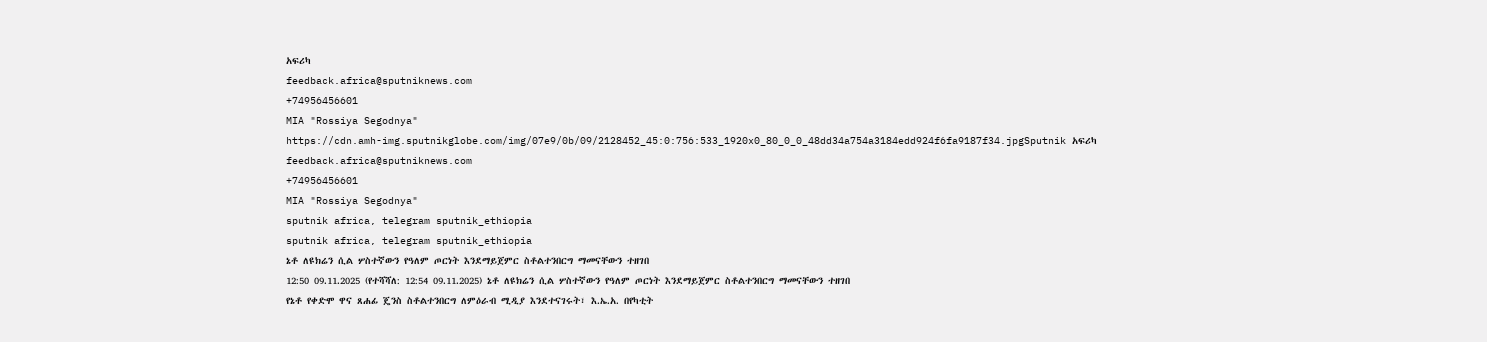አፍሪካ
feedback.africa@sputniknews.com
+74956456601
MIA "Rossiya Segodnya"
https://cdn.amh-img.sputnikglobe.com/img/07e9/0b/09/2128452_45:0:756:533_1920x0_80_0_0_48dd34a754a3184edd924f6fa9187f34.jpgSputnik አፍሪካ
feedback.africa@sputniknews.com
+74956456601
MIA "Rossiya Segodnya"
sputnik africa, telegram sputnik_ethiopia
sputnik africa, telegram sputnik_ethiopia
ኔቶ ለዩክሬን ሲል ሦስተኛውን የዓለም ጦርነት እንደማይጀምር ስቶልተንበርግ ማመናቸውን ተዘገበ
12:50 09.11.2025 (የተሻሻለ: 12:54 09.11.2025) ኔቶ ለዩክሬን ሲል ሦስተኛውን የዓለም ጦርነት እንደማይጀምር ስቶልተንበርግ ማመናቸውን ተዘገበ
የኔቶ የቀድሞ ዋና ጸሐፊ ጄንስ ስቶልተንበርግ ለምዕራብ ሚዲያ እንደተናገሩት፣ እ.ኤ.አ. በየካቲት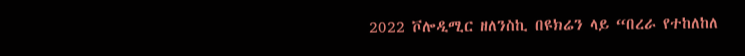2022 ቮሎዲሚር ዘለንስኪ በዩክሬን ላይ “በረራ የተከለከለ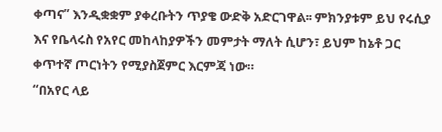ቀጣና” እንዲቋቋም ያቀረቡትን ጥያቄ ውድቅ አድርገዋል፡፡ ምክንያቱም ይህ የሩሲያ እና የቤላሩስ የአየር መከላከያዎችን መምታት ማለት ሲሆን፣ ይህም ከኔቶ ጋር ቀጥተኛ ጦርነትን የሚያስጀምር እርምጃ ነው።
“በአየር ላይ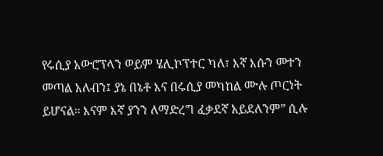የሩሲያ አውሮፕላን ወይም ሄሊኮፕተር ካለ፣ እኛ እሱን መተን መጣል አለብን፤ ያኔ በኔቶ እና በሩሲያ መካከል ሙሉ ጦርነት ይሆናል። እናም እኛ ያንን ለማድረግ ፈቃደኛ አይደለንም” ሲሉ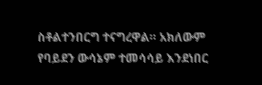ስቶልተንበርግ ተናግረዋል። አክለውም የባይደን ውሳኔም ተመሳሳይ እንደነበር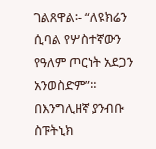ገልጸዋል፡- “ለዩክሬን ሲባል የሦስተኛውን የዓለም ጦርነት አደጋን አንወስድም”።
በእንግሊዘኛ ያንብቡ
ስፑትኒክ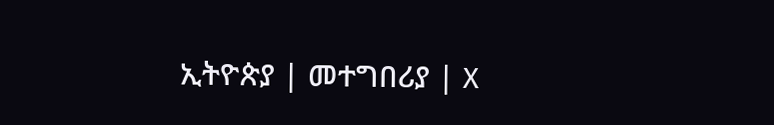ኢትዮጵያ | መተግበሪያ | X